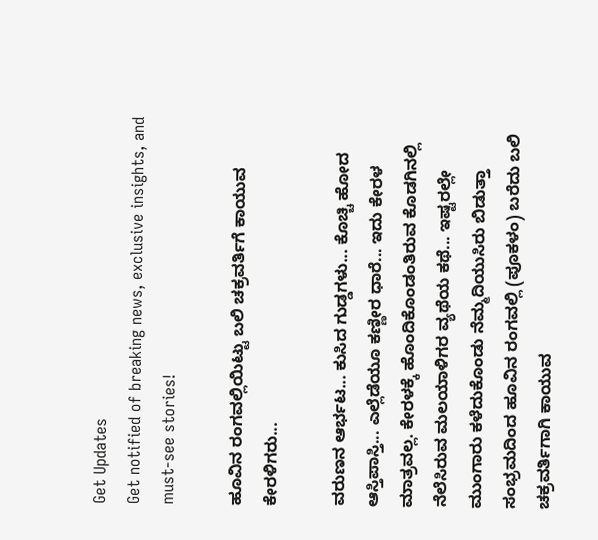Get Updates
Get notified of breaking news, exclusive insights, and must-see stories!

ಹೂವಿನ ರಂಗವಲ್ಲಿಯಿಟ್ಟು ಬಲಿ ಚಕ್ರವರ್ತಿಗೆ ಕಾಯುವ ಕೇರಳಿಗರು...

ವರುಣನ ಆರ್ಭಟ... ಕುಸಿದ ಗುಡ್ಡಗಳು... ಕೊಚ್ಚಿ ಹೋದ ಆಸ್ತಿಪಾಸ್ತಿ... ಎಲ್ಲೆಡೆಯೂ ಕಣ್ಣೀರ ಧಾರೆ... ಇದು ಕೇರಳ ಮಾತ್ರವಲ್ಲ. ಕೇರಳಕ್ಕೆ ಹೊಂದಿಕೊಂಡಂತಿರುವ ಕೊಡಗಿನಲ್ಲಿ ನೆಲೆಸಿರುವ ಮಲಯಾಳಿಗರ ವ್ಯಥೆಯ ಕಥೆ... ಇಷ್ಟರಲ್ಲೇ ಮುಂಗಾರು ಕಳೆದುಕೊಂಡು ನೆಮ್ಮದಿಯುಸಿರು ಬಿಡುತ್ತಾ ಸಂಭ್ರಮದಿಂದ ಹೂವಿನ ರಂಗವಲ್ಲಿ (ಪೂಕಳಂ) ಬರೆದು ಬಲಿ ಚಕ್ರವರ್ತಿಗಾಗಿ ಕಾಯುವ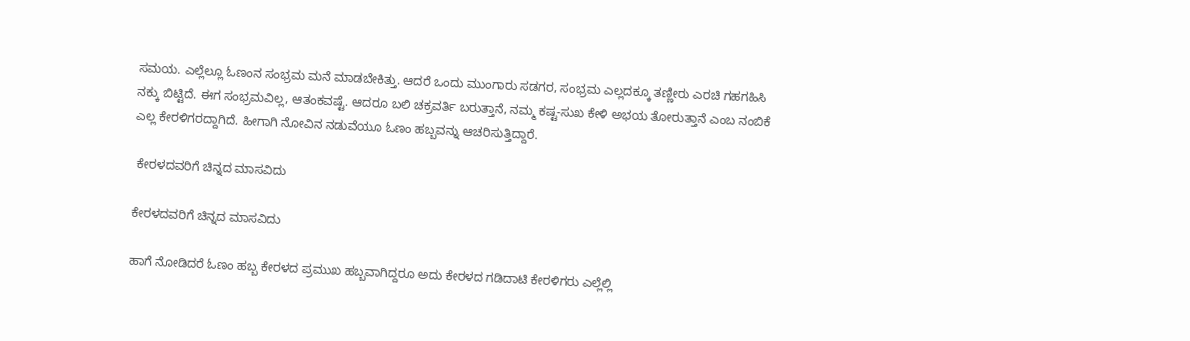ಸಮಯ. ಎಲ್ಲೆಲ್ಲೂ ಓಣಂನ ಸಂಭ್ರಮ ಮನೆ ಮಾಡಬೇಕಿತ್ತು. ಆದರೆ ಒಂದು ಮುಂಗಾರು ಸಡಗರ, ಸಂಭ್ರಮ ಎಲ್ಲದಕ್ಕೂ ತಣ್ಣೀರು ಎರಚಿ ಗಹಗಹಿಸಿ ನಕ್ಕು ಬಿಟ್ಟಿದೆ. ಈಗ ಸಂಭ್ರಮವಿಲ್ಲ, ಆತಂಕವಷ್ಟೆ. ಆದರೂ ಬಲಿ ಚಕ್ರವರ್ತಿ ಬರುತ್ತಾನೆ, ನಮ್ಮ ಕಷ್ಟ-ಸುಖ ಕೇಳಿ ಅಭಯ ತೋರುತ್ತಾನೆ ಎಂಬ ನಂಬಿಕೆ ಎಲ್ಲ ಕೇರಳಿಗರದ್ದಾಗಿದೆ. ಹೀಗಾಗಿ ನೋವಿನ ನಡುವೆಯೂ ಓಣಂ ಹಬ್ಬವನ್ನು ಆಚರಿಸುತ್ತಿದ್ದಾರೆ.

 ಕೇರಳದವರಿಗೆ ಚಿನ್ನದ ಮಾಸವಿದು

ಕೇರಳದವರಿಗೆ ಚಿನ್ನದ ಮಾಸವಿದು

ಹಾಗೆ ನೋಡಿದರೆ ಓಣಂ ಹಬ್ಬ ಕೇರಳದ ಪ್ರಮುಖ ಹಬ್ಬವಾಗಿದ್ದರೂ ಅದು ಕೇರಳದ ಗಡಿದಾಟಿ ಕೇರಳಿಗರು ಎಲ್ಲೆಲ್ಲಿ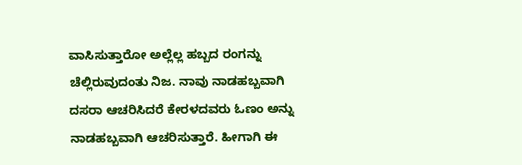ವಾಸಿಸುತ್ತಾರೋ ಅಲ್ಲೆಲ್ಲ ಹಬ್ಬದ ರಂಗನ್ನು ಚೆಲ್ಲಿರುವುದಂತು ನಿಜ. ನಾವು ನಾಡಹಬ್ಬವಾಗಿ ದಸರಾ ಆಚರಿಸಿದರೆ ಕೇರಳದವರು ಓಣಂ ಅನ್ನು ನಾಡಹಬ್ಬವಾಗಿ ಆಚರಿಸುತ್ತಾರೆ. ಹೀಗಾಗಿ ಈ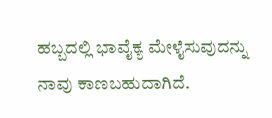ಹಬ್ಬದಲ್ಲಿ ಭಾವೈಕ್ಯ ಮೇಳೈಸುವುದನ್ನು ನಾವು ಕಾಣಬಹುದಾಗಿದೆ.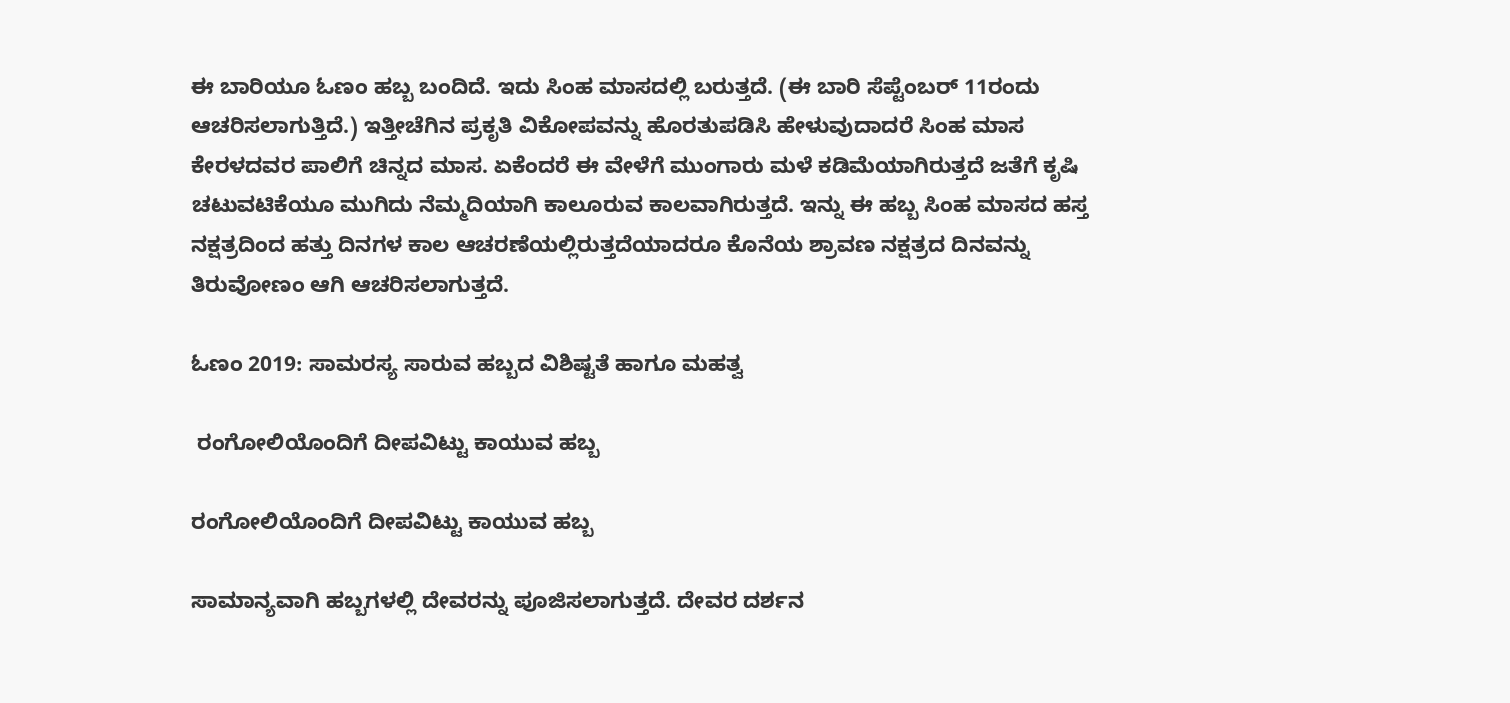ಈ ಬಾರಿಯೂ ಓಣಂ ಹಬ್ಬ ಬಂದಿದೆ. ಇದು ಸಿಂಹ ಮಾಸದಲ್ಲಿ ಬರುತ್ತದೆ. (ಈ ಬಾರಿ ಸೆಪ್ಟೆಂಬರ್ 11ರಂದು ಆಚರಿಸಲಾಗುತ್ತಿದೆ.) ಇತ್ತೀಚೆಗಿನ ಪ್ರಕೃತಿ ವಿಕೋಪವನ್ನು ಹೊರತುಪಡಿಸಿ ಹೇಳುವುದಾದರೆ ಸಿಂಹ ಮಾಸ ಕೇರಳದವರ ಪಾಲಿಗೆ ಚಿನ್ನದ ಮಾಸ. ಏಕೆಂದರೆ ಈ ವೇಳೆಗೆ ಮುಂಗಾರು ಮಳೆ ಕಡಿಮೆಯಾಗಿರುತ್ತದೆ ಜತೆಗೆ ಕೃಷಿ ಚಟುವಟಿಕೆಯೂ ಮುಗಿದು ನೆಮ್ಮದಿಯಾಗಿ ಕಾಲೂರುವ ಕಾಲವಾಗಿರುತ್ತದೆ. ಇನ್ನು ಈ ಹಬ್ಬ ಸಿಂಹ ಮಾಸದ ಹಸ್ತ ನಕ್ಷತ್ರದಿಂದ ಹತ್ತು ದಿನಗಳ ಕಾಲ ಆಚರಣೆಯಲ್ಲಿರುತ್ತದೆಯಾದರೂ ಕೊನೆಯ ಶ್ರಾವಣ ನಕ್ಷತ್ರದ ದಿನವನ್ನು ತಿರುವೋಣಂ ಆಗಿ ಆಚರಿಸಲಾಗುತ್ತದೆ.

ಓಣಂ 2019: ಸಾಮರಸ್ಯ ಸಾರುವ ಹಬ್ಬದ ವಿಶಿಷ್ಟತೆ ಹಾಗೂ ಮಹತ್ವ

 ರಂಗೋಲಿಯೊಂದಿಗೆ ದೀಪವಿಟ್ಟು ಕಾಯುವ ಹಬ್ಬ

ರಂಗೋಲಿಯೊಂದಿಗೆ ದೀಪವಿಟ್ಟು ಕಾಯುವ ಹಬ್ಬ

ಸಾಮಾನ್ಯವಾಗಿ ಹಬ್ಬಗಳಲ್ಲಿ ದೇವರನ್ನು ಪೂಜಿಸಲಾಗುತ್ತದೆ. ದೇವರ ದರ್ಶನ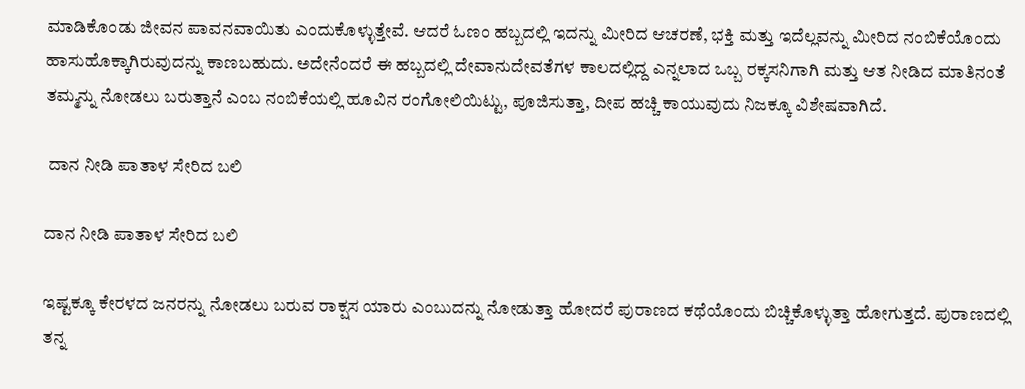ಮಾಡಿಕೊಂಡು ಜೀವನ ಪಾವನವಾಯಿತು ಎಂದುಕೊಳ್ಳುತ್ತೇವೆ. ಆದರೆ ಓಣಂ ಹಬ್ಬದಲ್ಲಿ ಇದನ್ನು ಮೀರಿದ ಆಚರಣೆ, ಭಕ್ತಿ ಮತ್ತು ಇದೆಲ್ಲವನ್ನು ಮೀರಿದ ನಂಬಿಕೆಯೊಂದು ಹಾಸುಹೊಕ್ಕಾಗಿರುವುದನ್ನು ಕಾಣಬಹುದು. ಅದೇನೆಂದರೆ ಈ ಹಬ್ಬದಲ್ಲಿ ದೇವಾನುದೇವತೆಗಳ ಕಾಲದಲ್ಲಿದ್ದ ಎನ್ನಲಾದ ಒಬ್ಬ ರಕ್ಕಸನಿಗಾಗಿ ಮತ್ತು ಆತ ನೀಡಿದ ಮಾತಿನಂತೆ ತಮ್ಮನ್ನು ನೋಡಲು ಬರುತ್ತಾನೆ ಎಂಬ ನಂಬಿಕೆಯಲ್ಲಿ ಹೂವಿನ ರಂಗೋಲಿಯಿಟ್ಟು, ಪೂಜಿಸುತ್ತಾ, ದೀಪ ಹಚ್ಚಿ ಕಾಯುವುದು ನಿಜಕ್ಕೂ ವಿಶೇಷವಾಗಿದೆ.

 ದಾನ ನೀಡಿ ಪಾತಾಳ ಸೇರಿದ ಬಲಿ

ದಾನ ನೀಡಿ ಪಾತಾಳ ಸೇರಿದ ಬಲಿ

ಇಷ್ಟಕ್ಕೂ ಕೇರಳದ ಜನರನ್ನು ನೋಡಲು ಬರುವ ರಾಕ್ಷಸ ಯಾರು ಎಂಬುದನ್ನು ನೋಡುತ್ತಾ ಹೋದರೆ ಪುರಾಣದ ಕಥೆಯೊಂದು ಬಿಚ್ಚಿಕೊಳ್ಳುತ್ತಾ ಹೋಗುತ್ತದೆ. ಪುರಾಣದಲ್ಲಿ ತನ್ನ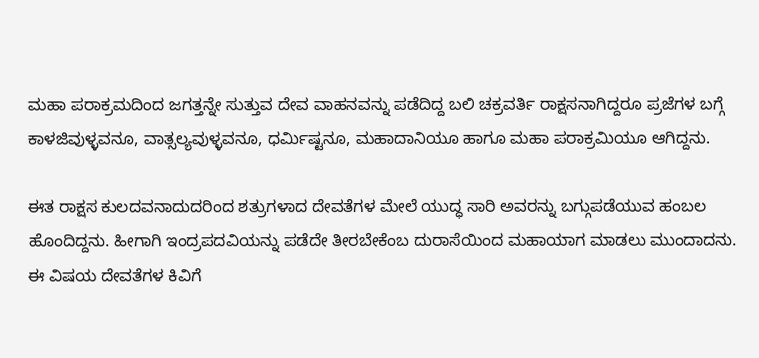ಮಹಾ ಪರಾಕ್ರಮದಿಂದ ಜಗತ್ತನ್ನೇ ಸುತ್ತುವ ದೇವ ವಾಹನವನ್ನು ಪಡೆದಿದ್ದ ಬಲಿ ಚಕ್ರವರ್ತಿ ರಾಕ್ಷಸನಾಗಿದ್ದರೂ ಪ್ರಜೆಗಳ ಬಗ್ಗೆ ಕಾಳಜಿವುಳ್ಳವನೂ, ವಾತ್ಸಲ್ಯವುಳ್ಳವನೂ, ಧರ್ಮಿಷ್ಟನೂ, ಮಹಾದಾನಿಯೂ ಹಾಗೂ ಮಹಾ ಪರಾಕ್ರಮಿಯೂ ಆಗಿದ್ದನು.

ಈತ ರಾಕ್ಷಸ ಕುಲದವನಾದುದರಿಂದ ಶತ್ರುಗಳಾದ ದೇವತೆಗಳ ಮೇಲೆ ಯುದ್ಧ ಸಾರಿ ಅವರನ್ನು ಬಗ್ಗುಪಡೆಯುವ ಹಂಬಲ ಹೊಂದಿದ್ದನು. ಹೀಗಾಗಿ ಇಂದ್ರಪದವಿಯನ್ನು ಪಡೆದೇ ತೀರಬೇಕೆಂಬ ದುರಾಸೆಯಿಂದ ಮಹಾಯಾಗ ಮಾಡಲು ಮುಂದಾದನು. ಈ ವಿಷಯ ದೇವತೆಗಳ ಕಿವಿಗೆ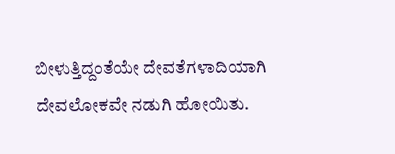ಬೀಳುತ್ತಿದ್ದಂತೆಯೇ ದೇವತೆಗಳಾದಿಯಾಗಿ ದೇವಲೋಕವೇ ನಡುಗಿ ಹೋಯಿತು.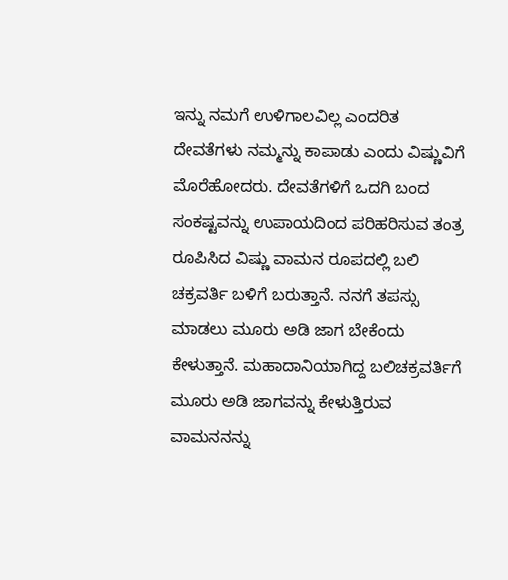ಇನ್ನು ನಮಗೆ ಉಳಿಗಾಲವಿಲ್ಲ ಎಂದರಿತ ದೇವತೆಗಳು ನಮ್ಮನ್ನು ಕಾಪಾಡು ಎಂದು ವಿಷ್ಣುವಿಗೆ ಮೊರೆಹೋದರು. ದೇವತೆಗಳಿಗೆ ಒದಗಿ ಬಂದ ಸಂಕಷ್ಟವನ್ನು ಉಪಾಯದಿಂದ ಪರಿಹರಿಸುವ ತಂತ್ರ ರೂಪಿಸಿದ ವಿಷ್ಣು ವಾಮನ ರೂಪದಲ್ಲಿ ಬಲಿ ಚಕ್ರವರ್ತಿ ಬಳಿಗೆ ಬರುತ್ತಾನೆ. ನನಗೆ ತಪಸ್ಸು ಮಾಡಲು ಮೂರು ಅಡಿ ಜಾಗ ಬೇಕೆಂದು ಕೇಳುತ್ತಾನೆ. ಮಹಾದಾನಿಯಾಗಿದ್ದ ಬಲಿಚಕ್ರವರ್ತಿಗೆ ಮೂರು ಅಡಿ ಜಾಗವನ್ನು ಕೇಳುತ್ತಿರುವ ವಾಮನನನ್ನು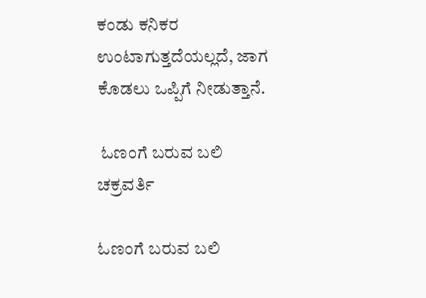ಕಂಡು ಕನಿಕರ ಉಂಟಾಗುತ್ತದೆಯಲ್ಲದೆ, ಜಾಗ ಕೊಡಲು ಒಪ್ಪಿಗೆ ನೀಡುತ್ತಾನೆ.

 ಓಣಂಗೆ ಬರುವ ಬಲಿ ಚಕ್ರವರ್ತಿ

ಓಣಂಗೆ ಬರುವ ಬಲಿ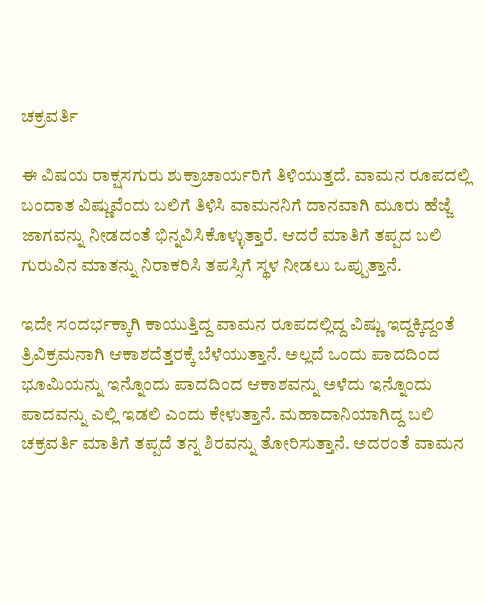ಚಕ್ರವರ್ತಿ

ಈ ವಿಷಯ ರಾಕ್ಷಸಗುರು ಶುಕ್ರಾಚಾರ್ಯರಿಗೆ ತಿಳಿಯುತ್ತದೆ. ವಾಮನ ರೂಪದಲ್ಲಿ ಬಂದಾತ ವಿಷ್ಣುವೆಂದು ಬಲಿಗೆ ತಿಳಿಸಿ ವಾಮನನಿಗೆ ದಾನವಾಗಿ ಮೂರು ಹೆಜ್ಜೆ ಜಾಗವನ್ನು ನೀಡದಂತೆ ಭಿನ್ನವಿಸಿಕೊಳ್ಳುತ್ತಾರೆ. ಆದರೆ ಮಾತಿಗೆ ತಪ್ಪದ ಬಲಿ ಗುರುವಿನ ಮಾತನ್ನು ನಿರಾಕರಿಸಿ ತಪಸ್ಸಿಗೆ ಸ್ಥಳ ನೀಡಲು ಒಪ್ಪುತ್ತಾನೆ.

ಇದೇ ಸಂದರ್ಭಕ್ಕಾಗಿ ಕಾಯುತ್ತಿದ್ದ ವಾಮನ ರೂಪದಲ್ಲಿದ್ದ ವಿಷ್ಣು ಇದ್ದಕ್ಕಿದ್ದಂತೆ ತ್ರಿವಿಕ್ರಮನಾಗಿ ಆಕಾಶದೆತ್ತರಕ್ಕೆ ಬೆಳೆಯುತ್ತಾನೆ. ಅಲ್ಲದೆ ಒಂದು ಪಾದದಿಂದ ಭೂಮಿಯನ್ನು ಇನ್ನೊಂದು ಪಾದದಿಂದ ಆಕಾಶವನ್ನು ಅಳೆದು ಇನ್ನೊಂದು ಪಾದವನ್ನು ಎಲ್ಲಿ ಇಡಲಿ ಎಂದು ಕೇಳುತ್ತಾನೆ. ಮಹಾದಾನಿಯಾಗಿದ್ದ ಬಲಿ ಚಕ್ರವರ್ತಿ ಮಾತಿಗೆ ತಪ್ಪದೆ ತನ್ನ ಶಿರವನ್ನು ತೋರಿಸುತ್ತಾನೆ. ಅದರಂತೆ ವಾಮನ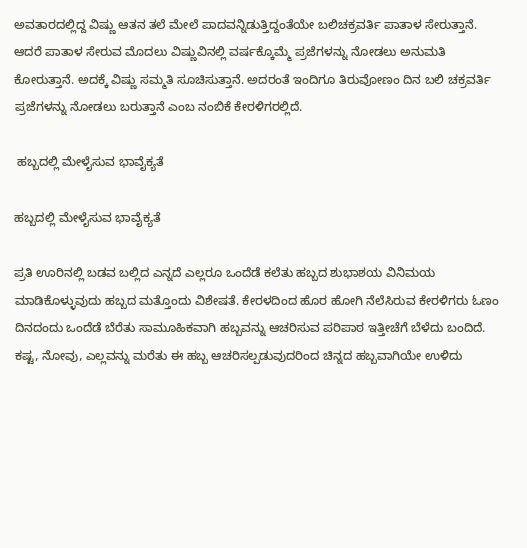ಅವತಾರದಲ್ಲಿದ್ದ ವಿಷ್ಣು ಆತನ ತಲೆ ಮೇಲೆ ಪಾದವನ್ನಿಡುತ್ತಿದ್ದಂತೆಯೇ ಬಲಿಚಕ್ರವರ್ತಿ ಪಾತಾಳ ಸೇರುತ್ತಾನೆ. ಆದರೆ ಪಾತಾಳ ಸೇರುವ ಮೊದಲು ವಿಷ್ಣುವಿನಲ್ಲಿ ವರ್ಷಕ್ಕೊಮ್ಮೆ ಪ್ರಜೆಗಳನ್ನು ನೋಡಲು ಅನುಮತಿ ಕೋರುತ್ತಾನೆ. ಅದಕ್ಕೆ ವಿಷ್ಣು ಸಮ್ಮತಿ ಸೂಚಿಸುತ್ತಾನೆ. ಅದರಂತೆ ಇಂದಿಗೂ ತಿರುವೋಣಂ ದಿನ ಬಲಿ ಚಕ್ರವರ್ತಿ ಪ್ರಜೆಗಳನ್ನು ನೋಡಲು ಬರುತ್ತಾನೆ ಎಂಬ ನಂಬಿಕೆ ಕೇರಳಿಗರಲ್ಲಿದೆ.

 ಹಬ್ಬದಲ್ಲಿ ಮೇಳೈಸುವ ಭಾವೈಕ್ಯತೆ

ಹಬ್ಬದಲ್ಲಿ ಮೇಳೈಸುವ ಭಾವೈಕ್ಯತೆ

ಪ್ರತಿ ಊರಿನಲ್ಲಿ ಬಡವ ಬಲ್ಲಿದ ಎನ್ನದೆ ಎಲ್ಲರೂ ಒಂದೆಡೆ ಕಲೆತು ಹಬ್ಬದ ಶುಭಾಶಯ ವಿನಿಮಯ ಮಾಡಿಕೊಳ್ಳುವುದು ಹಬ್ಬದ ಮತ್ತೊಂದು ವಿಶೇಷತೆ. ಕೇರಳದಿಂದ ಹೊರ ಹೋಗಿ ನೆಲೆಸಿರುವ ಕೇರಳಿಗರು ಓಣಂ ದಿನದಂದು ಒಂದೆಡೆ ಬೆರೆತು ಸಾಮೂಹಿಕವಾಗಿ ಹಬ್ಬವನ್ನು ಆಚರಿಸುವ ಪರಿಪಾಠ ಇತ್ತೀಚೆಗೆ ಬೆಳೆದು ಬಂದಿದೆ. ಕಷ್ಟ, ನೋವು, ಎಲ್ಲವನ್ನು ಮರೆತು ಈ ಹಬ್ಬ ಆಚರಿಸಲ್ಪಡುವುದರಿಂದ ಚಿನ್ನದ ಹಬ್ಬವಾಗಿಯೇ ಉಳಿದು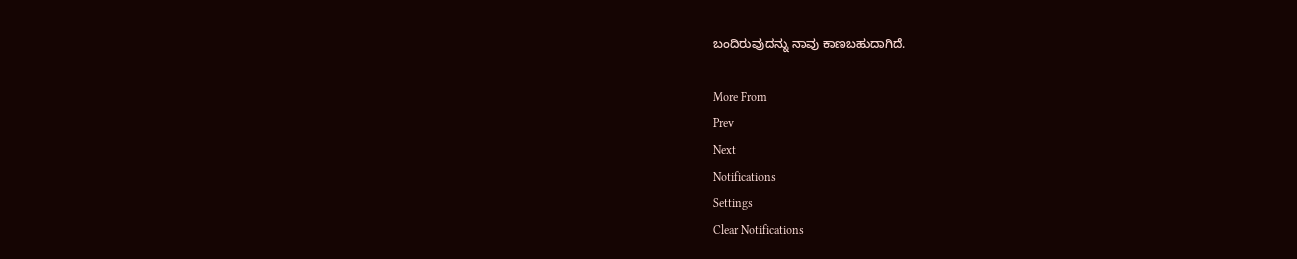ಬಂದಿರುವುದನ್ನು ನಾವು ಕಾಣಬಹುದಾಗಿದೆ.

More From
Prev
Next
Notifications
Settings
Clear Notifications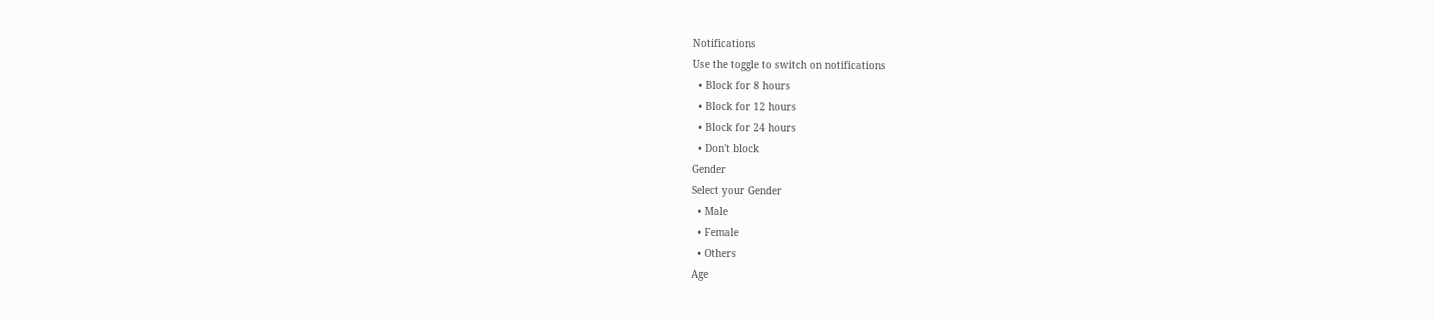Notifications
Use the toggle to switch on notifications
  • Block for 8 hours
  • Block for 12 hours
  • Block for 24 hours
  • Don't block
Gender
Select your Gender
  • Male
  • Female
  • Others
Age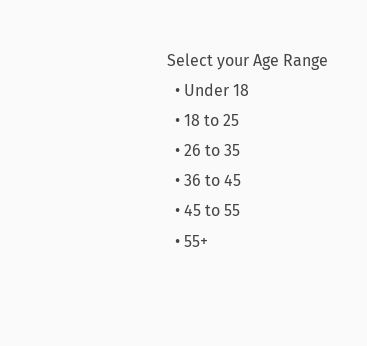Select your Age Range
  • Under 18
  • 18 to 25
  • 26 to 35
  • 36 to 45
  • 45 to 55
  • 55+